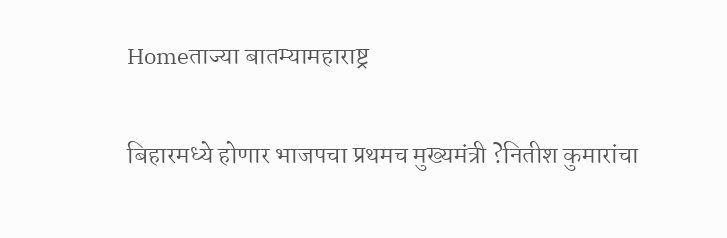Homeताज्या बातम्यामहाराष्ट्र

बिहारमध्ये होणार भाजपचा प्रथमच मुख्यमंत्री ?नितीश कुमारांचा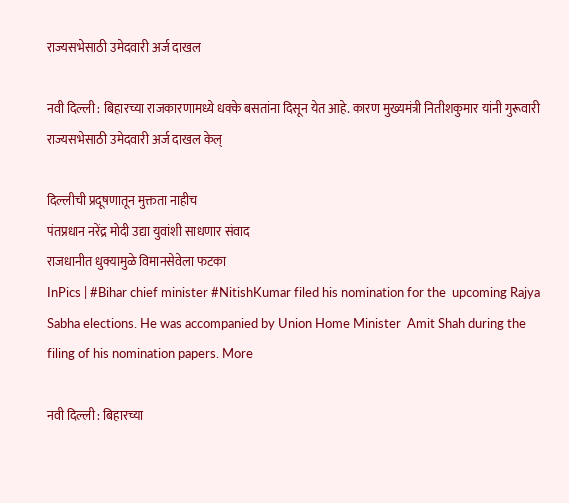राज्यसभेसाठी उमेदवारी अर्ज दाखल

नवी दिल्ली : बिहारच्या राजकारणामध्ये धक्के बसतांना दिसून येत आहे. कारण मुख्यमंत्री नितीशकुमार यांनी गुरूवारी राज्यसभेसाठी उमेदवारी अर्ज दाखल केल्

दिल्लीची प्रदूषणातून मुक्तता नाहीच
पंतप्रधान नरेंद्र मोदी उद्या युवांशी साधणार संवाद
राजधानीत धुक्यामुळे विमानसेवेला फटका
InPics | #Bihar chief minister #NitishKumar filed his nomination for the  upcoming Rajya Sabha elections. He was accompanied by Union Home Minister  Amit Shah during the filing of his nomination papers. More

नवी दिल्ली : बिहारच्या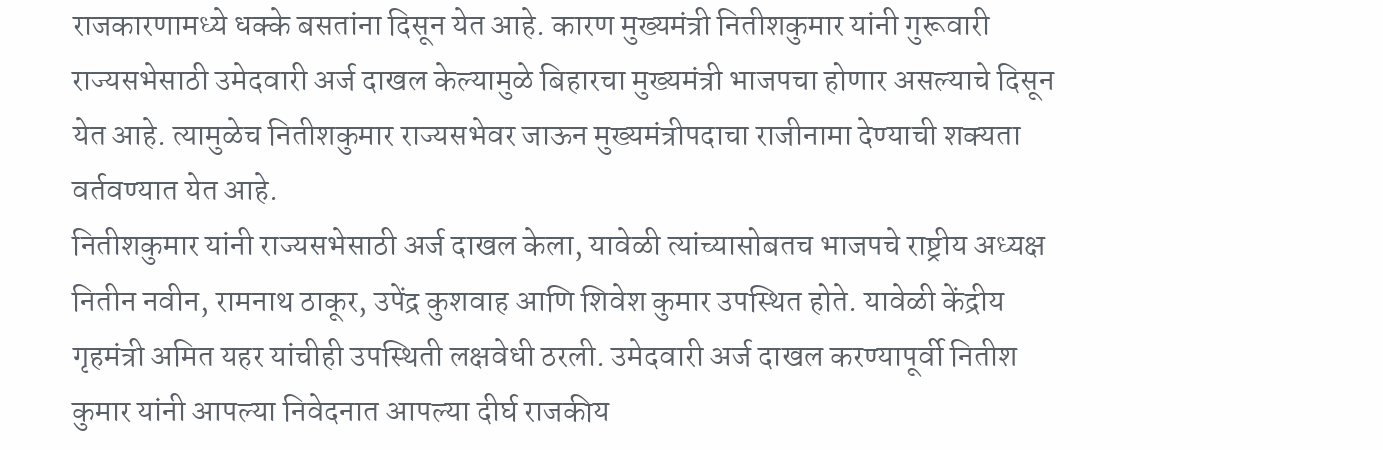राजकारणामध्ये धक्के बसतांना दिसून येत आहे. कारण मुख्यमंत्री नितीशकुमार यांनी गुरूवारी राज्यसभेसाठी उमेदवारी अर्ज दाखल केल्यामुळे बिहारचा मुख्यमंत्री भाजपचा होणार असल्याचे दिसून येत आहे. त्यामुळेच नितीशकुमार राज्यसभेवर जाऊन मुख्यमंत्रीपदाचा राजीनामा देण्याची शक्यता वर्तवण्यात येत आहे.
नितीशकुमार यांनी राज्यसभेसाठी अर्ज दाखल केला, यावेळी त्यांच्यासोबतच भाजपचे राष्ट्रीय अध्यक्ष नितीन नवीन, रामनाथ ठाकूर, उपेंद्र कुशवाह आणि शिवेश कुमार उपस्थित होते. यावेळी केंद्रीय गृहमंत्री अमित यहर यांचीही उपस्थिती लक्षवेधी ठरली. उमेदवारी अर्ज दाखल करण्यापूर्वी नितीश कुमार यांनी आपल्या निवेदनात आपल्या दीर्घ राजकीय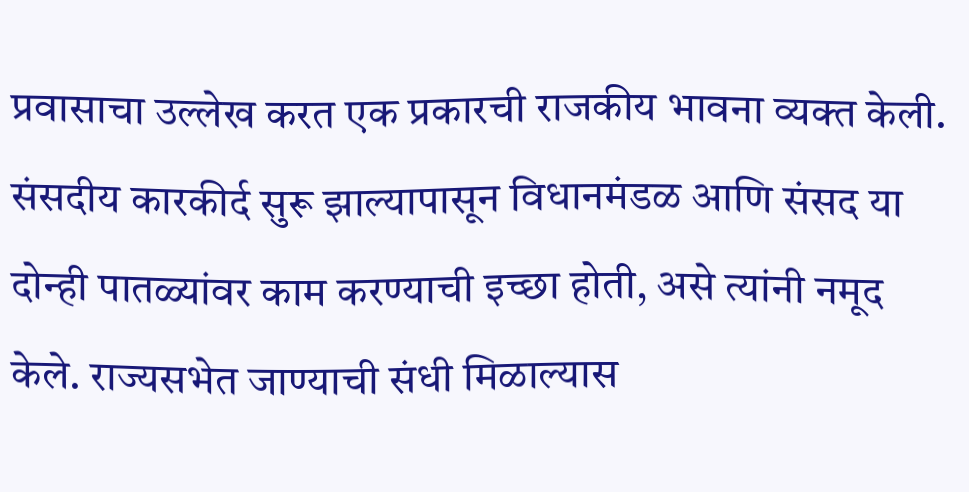प्रवासाचा उल्लेख करत एक प्रकारची राजकीय भावना व्यक्त केली. संसदीय कारकीर्द सुरू झाल्यापासून विधानमंडळ आणि संसद या दोन्ही पातळ्यांवर काम करण्याची इच्छा होती, असे त्यांनी नमूद केले. राज्यसभेत जाण्याची संधी मिळाल्यास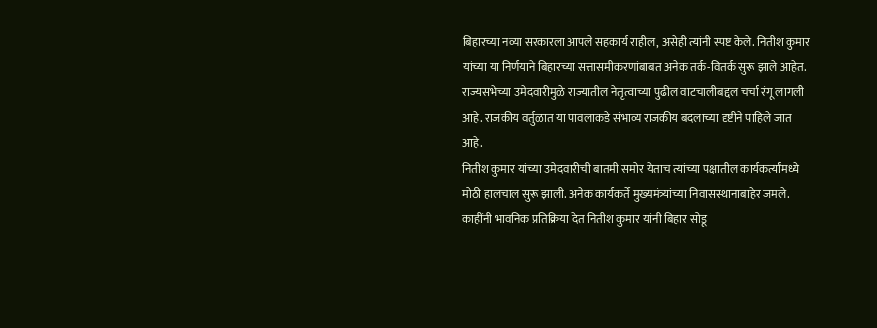बिहारच्या नव्या सरकारला आपले सहकार्य राहील, असेही त्यांनी स्पष्ट केले. नितीश कुमार यांच्या या निर्णयाने बिहारच्या सत्तासमीकरणांबाबत अनेक तर्क-वितर्क सुरू झाले आहेत. राज्यसभेच्या उमेदवारीमुळे राज्यातील नेतृत्वाच्या पुढील वाटचालीबद्दल चर्चा रंगू लागली आहे. राजकीय वर्तुळात या पावलाकडे संभाव्य राजकीय बदलाच्या दृष्टीने पाहिले जात आहे.
नितीश कुमार यांच्या उमेदवारीची बातमी समोर येताच त्यांच्या पक्षातील कार्यकर्त्यांमध्ये मोठी हालचाल सुरू झाली. अनेक कार्यकर्ते मुख्यमंत्र्यांच्या निवासस्थानाबाहेर जमले. काहींनी भावनिक प्रतिक्रिया देत नितीश कुमार यांनी बिहार सोडू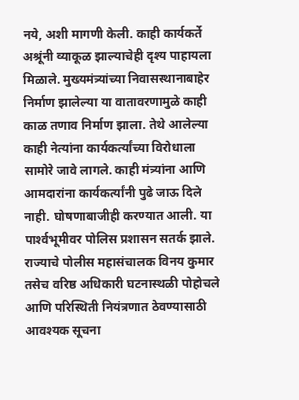नये, अशी मागणी केली. काही कार्यकर्ते अश्रूंनी व्याकूळ झाल्याचेही दृश्य पाहायला मिळाले. मुख्यमंत्र्यांच्या निवासस्थानाबाहेर निर्माण झालेल्या या वातावरणामुळे काही काळ तणाव निर्माण झाला. तेथे आलेल्या काही नेत्यांना कार्यकर्त्यांच्या विरोधाला सामोरे जावे लागले. काही मंत्र्यांना आणि आमदारांना कार्यकर्त्यांनी पुढे जाऊ दिले नाही. घोषणाबाजीही करण्यात आली. या पार्श्‍वभूमीवर पोलिस प्रशासन सतर्क झाले. राज्याचे पोलीस महासंचालक विनय कुमार तसेच वरिष्ठ अधिकारी घटनास्थळी पोहोचले आणि परिस्थिती नियंत्रणात ठेवण्यासाठी आवश्यक सूचना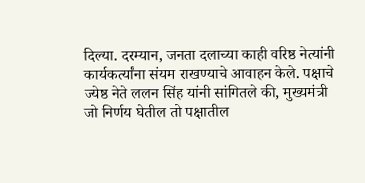दिल्या. दरम्यान, जनता दलाच्या काही वरिष्ठ नेत्यांनी कार्यकर्त्यांना संयम राखण्याचे आवाहन केले. पक्षाचे ज्येष्ठ नेते ललन सिंह यांनी सांगितले की, मुख्यमंत्री जो निर्णय घेतील तो पक्षातील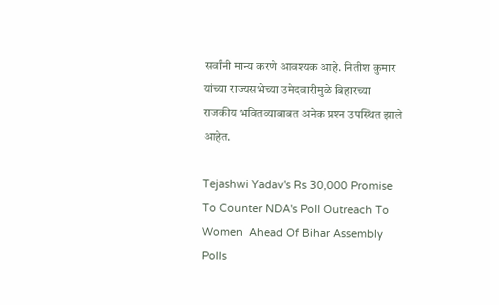सर्वांनी मान्य करणे आवश्यक आहे. नितीश कुमार यांच्या राज्यसभेच्या उमेदवारीमुळे बिहारच्या राजकीय भवितव्याबाबत अनेक प्रश्‍न उपस्थित झाले आहेत.

Tejashwi Yadav's Rs 30,000 Promise To Counter NDA's Poll Outreach To Women  Ahead Of Bihar Assembly Polls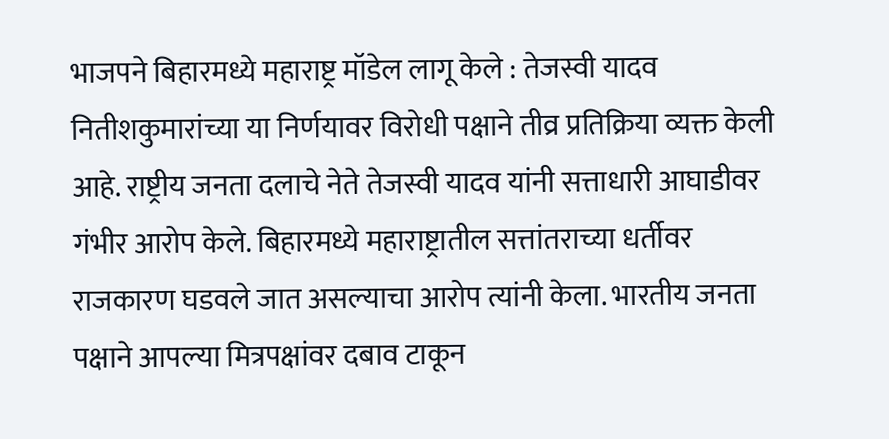भाजपने बिहारमध्ये महाराष्ट्र मॉडेल लागू केले : तेजस्वी यादव
नितीशकुमारांच्या या निर्णयावर विरोधी पक्षाने तीव्र प्रतिक्रिया व्यक्त केली आहे. राष्ट्रीय जनता दलाचे नेते तेजस्वी यादव यांनी सत्ताधारी आघाडीवर गंभीर आरोप केले. बिहारमध्ये महाराष्ट्रातील सत्तांतराच्या धर्तीवर राजकारण घडवले जात असल्याचा आरोप त्यांनी केला. भारतीय जनता पक्षाने आपल्या मित्रपक्षांवर दबाव टाकून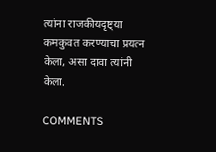त्यांना राजकीयदृष्ट्या कमकुवत करण्याचा प्रयत्न केला, असा दावा त्यांनी केला.

COMMENTS